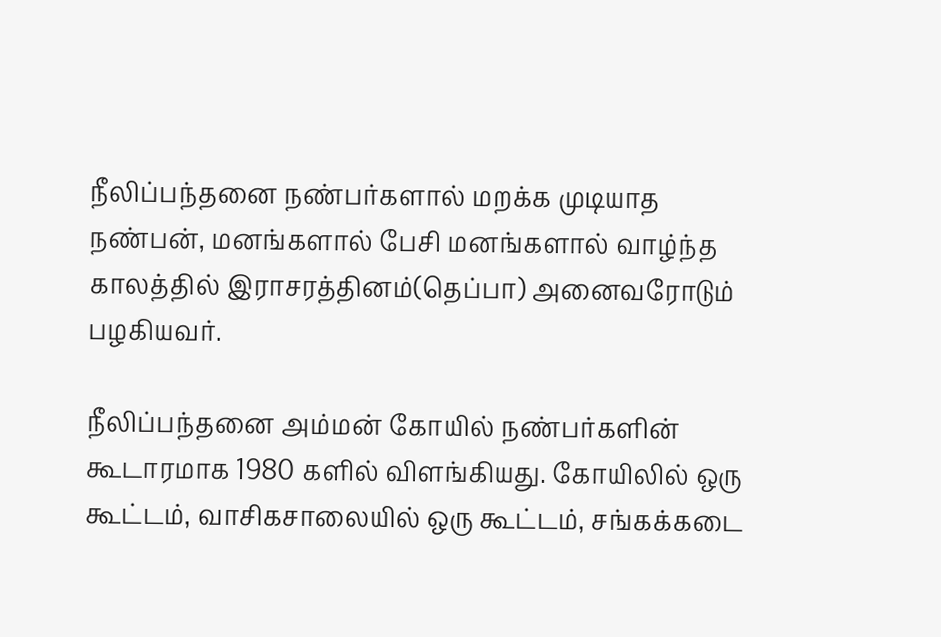நீலிப்பந்தனை நண்பர்களால் மறக்க முடியாத நண்பன், மனங்களால் பேசி மனங்களால் வாழ்ந்த காலத்தில் இராசரத்தினம்(தெப்பா) அனைவரோடும் பழகியவர்.

நீலிப்பந்தனை அம்மன் கோயில் நண்பர்களின் கூடாரமாக 1980 களில் விளங்கியது. கோயிலில் ஒரு கூட்டம், வாசிகசாலையில் ஒரு கூட்டம், சங்கக்கடை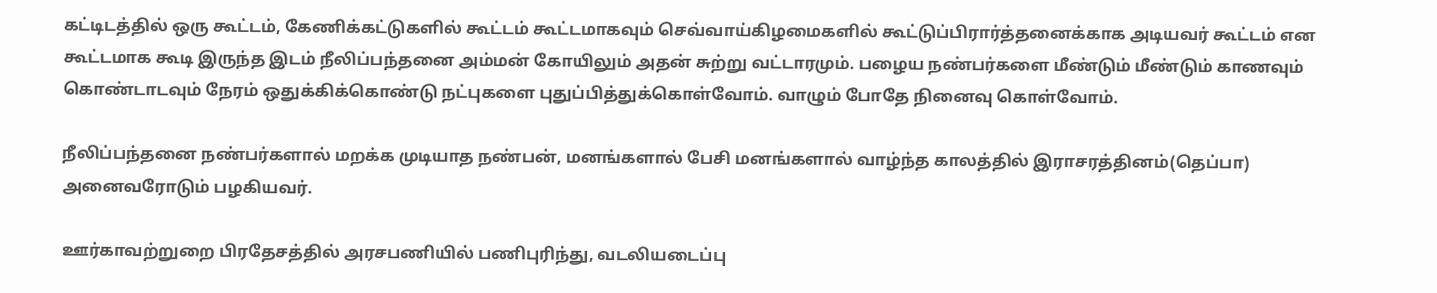கட்டிடத்தில் ஒரு கூட்டம், கேணிக்கட்டுகளில் கூட்டம் கூட்டமாகவும் செவ்வாய்கிழமைகளில் கூட்டுப்பிரார்த்தனைக்காக அடியவர் கூட்டம் என கூட்டமாக கூடி இருந்த இடம் நீலிப்பந்தனை அம்மன் கோயிலும் அதன் சுற்று வட்டாரமும். பழைய நண்பர்களை மீண்டும் மீண்டும் காணவும் கொண்டாடவும் நேரம் ஒதுக்கிக்கொண்டு நட்புகளை புதுப்பித்துக்கொள்வோம். வாழும் போதே நினைவு கொள்வோம்.

நீலிப்பந்தனை நண்பர்களால் மறக்க முடியாத நண்பன், மனங்களால் பேசி மனங்களால் வாழ்ந்த காலத்தில் இராசரத்தினம்(தெப்பா) அனைவரோடும் பழகியவர்.

ஊர்காவற்றுறை பிரதேசத்தில் அரசபணியில் பணிபுரிந்து, வடலியடைப்பு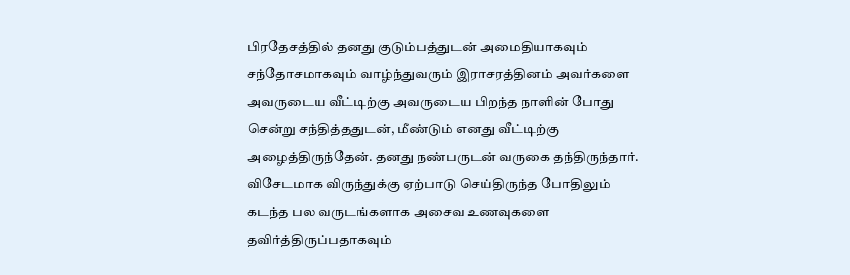பிரதேசத்தில் தனது குடும்பத்துடன் அமைதியாகவும் சந்தோசமாகவும் வாழ்ந்துவரும் இராசரத்தினம் அவர்களை அவருடைய வீட்டிற்கு அவருடைய பிறந்த நாளின் போது சென்று சந்தித்ததுடன், மீண்டும் எனது வீட்டிற்கு அழைத்திருந்தேன். தனது நண்பருடன் வருகை தந்திருந்தார். விசேடமாக விருந்துக்கு ஏற்பாடு செய்திருந்த போதிலும் கடந்த பல வருடங்களாக அசைவ உணவுகளை தவிர்த்திருப்பதாகவும்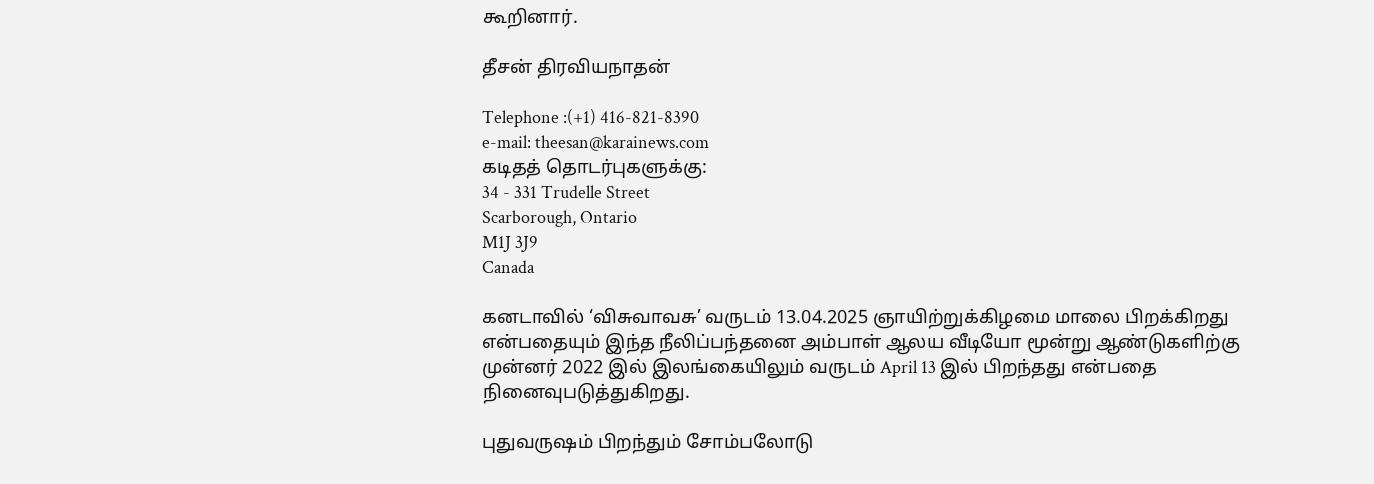கூறினார்.

தீசன் திரவியநாதன்

Telephone :(+1) 416-821-8390
e-mail: theesan@karainews.com
கடிதத் தொடர்புகளுக்கு:
34 - 331 Trudelle Street
Scarborough, Ontario
M1J 3J9
Canada

கனடாவில் ‘விசுவாவசு’ வருடம் 13.04.2025 ஞாயிற்றுக்கிழமை மாலை பிறக்கிறது என்பதையும் இந்த நீலிப்பந்தனை அம்பாள் ஆலய வீடியோ மூன்று ஆண்டுகளிற்கு முன்னர் 2022 இல் இலங்கையிலும் வருடம் April 13 இல் பிறந்தது என்பதை நினைவுபடுத்துகிறது.

புதுவருஷம் பிறந்தும் சோம்பலோடு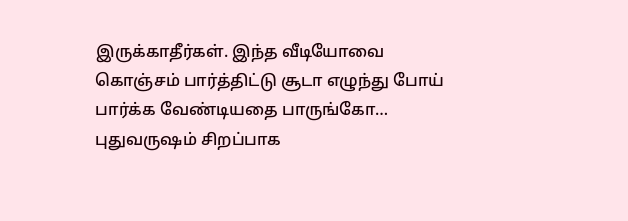இருக்காதீர்கள். இந்த வீடியோவை கொஞ்சம் பார்த்திட்டு சூடா எழுந்து போய் பார்க்க வேண்டியதை பாருங்கோ… புதுவருஷம் சிறப்பாக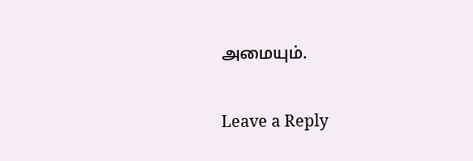அமையும்.

Leave a Reply